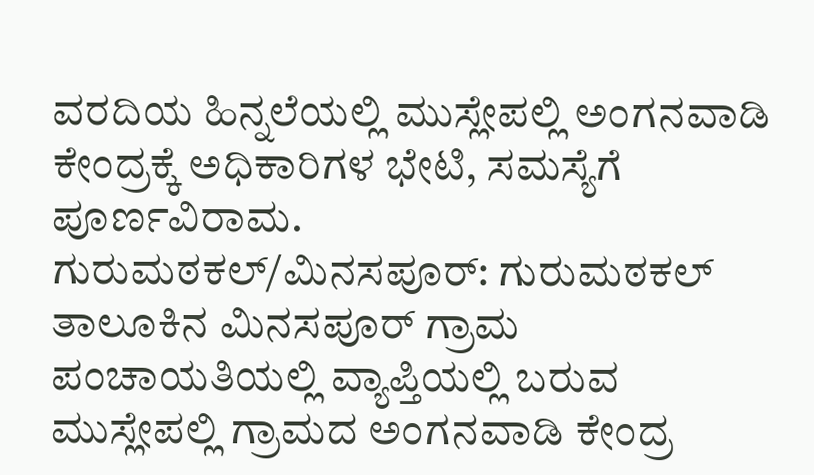ವರದಿಯ ಹಿನ್ನಲೆಯಲ್ಲಿ ಮುಸ್ಲೇಪಲ್ಲಿ ಅಂಗನವಾಡಿ ಕೇಂದ್ರಕ್ಕೆ ಅಧಿಕಾರಿಗಳ ಭೇಟಿ, ಸಮಸ್ಯೆಗೆ ಪೂರ್ಣವಿರಾಮ.
ಗುರುಮಠಕಲ್/ಮಿನಸಪೂರ್: ಗುರುಮಠಕಲ್ ತಾಲೂಕಿನ ಮಿನಸಪೂರ್ ಗ್ರಾಮ ಪಂಚಾಯತಿಯಲ್ಲಿ ವ್ಯಾಪ್ತಿಯಲ್ಲಿ ಬರುವ ಮುಸ್ಲೇಪಲ್ಲಿ ಗ್ರಾಮದ ಅಂಗನವಾಡಿ ಕೇಂದ್ರ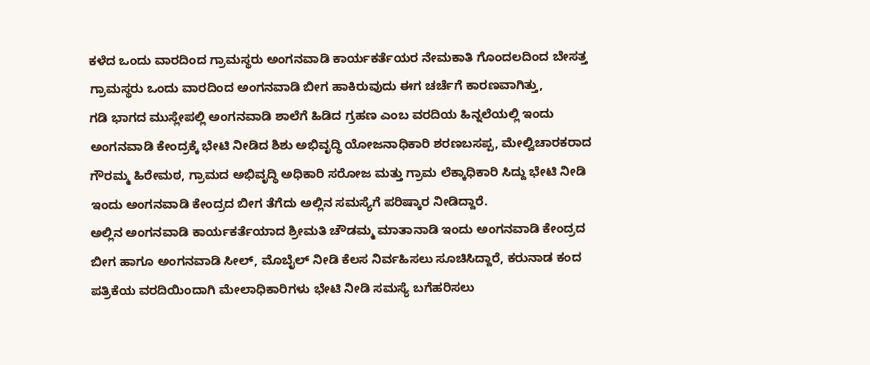ಕಳೆದ ಒಂದು ವಾರದಿಂದ ಗ್ರಾಮಸ್ಥರು ಅಂಗನವಾಡಿ ಕಾರ್ಯಕರ್ತೆಯರ ನೇಮಕಾತಿ ಗೊಂದಲದಿಂದ ಬೇಸತ್ತ ಗ್ರಾಮಸ್ಥರು ಒಂದು ವಾರದಿಂದ ಅಂಗನವಾಡಿ ಬೀಗ ಹಾಕಿರುವುದು ಈಗ ಚರ್ಚೆಗೆ ಕಾರಣವಾಗಿತ್ತು,
ಗಡಿ ಭಾಗದ ಮುಸ್ಲೇಪಲ್ಲಿ ಅಂಗನವಾಡಿ ಶಾಲೆಗೆ ಹಿಡಿದ ಗ್ರಹಣ ಎಂಬ ವರದಿಯ ಹಿನ್ನಲೆಯಲ್ಲಿ ಇಂದು ಅಂಗನವಾಡಿ ಕೇಂದ್ರಕ್ಕೆ ಭೇಟಿ ನೀಡಿದ ಶಿಶು ಅಭಿವೃದ್ಧಿ ಯೋಜನಾಧಿಕಾರಿ ಶರಣಬಸಪ್ಪ, ಮೇಲ್ವಿಚಾರಕರಾದ ಗೌರಮ್ಮ ಹಿರೇಮಠ, ಗ್ರಾಮದ ಅಭಿವೃದ್ಧಿ ಅಧಿಕಾರಿ ಸರೋಜ ಮತ್ತು ಗ್ರಾಮ ಲೆಕ್ಕಾಧಿಕಾರಿ ಸಿದ್ದು ಭೇಟಿ ನೀಡಿ ಇಂದು ಅಂಗನವಾಡಿ ಕೇಂದ್ರದ ಬೀಗ ತೆಗೆದು ಅಲ್ಲಿನ ಸಮಸ್ಯೆಗೆ ಪರಿಷ್ಕಾರ ನೀಡಿದ್ದಾರೆ.
ಅಲ್ಲಿನ ಅಂಗನವಾಡಿ ಕಾರ್ಯಕರ್ತೆಯಾದ ಶ್ರೀಮತಿ ಚೌಡಮ್ಮ ಮಾತಾನಾಡಿ ಇಂದು ಅಂಗನವಾಡಿ ಕೇಂದ್ರದ ಬೀಗ ಹಾಗೂ ಅಂಗನವಾಡಿ ಸೀಲ್, ಮೊಬೈಲ್ ನೀಡಿ ಕೆಲಸ ನಿರ್ವಹಿಸಲು ಸೂಚಿಸಿದ್ದಾರೆ, ಕರುನಾಡ ಕಂದ ಪತ್ರಿಕೆಯ ವರದಿಯಿಂದಾಗಿ ಮೇಲಾಧಿಕಾರಿಗಳು ಭೇಟಿ ನೀಡಿ ಸಮಸ್ಯೆ ಬಗೆಹರಿಸಲು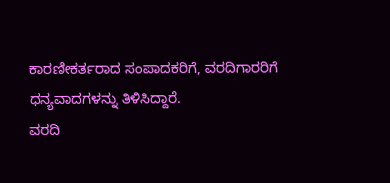ಕಾರಣೀಕರ್ತರಾದ ಸಂಪಾದಕರಿಗೆ, ವರದಿಗಾರರಿಗೆ ಧನ್ಯವಾದಗಳನ್ನು ತಿಳಿಸಿದ್ದಾರೆ.
ವರದಿ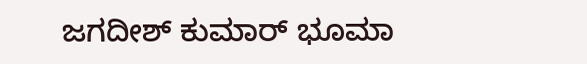ಜಗದೀಶ್ ಕುಮಾರ್ ಭೂಮಾ